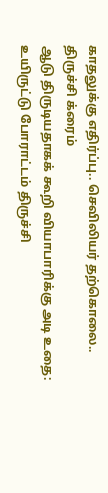காதலுக்கு எதிர்ப்பு.. செவிலியர் தற்கொலை.. திருச்சி க்ரைம்
ஆடு திருடியதாகக் கூறி வியாபாரிக்கு அடி உதை: உயிருட்டு போராட்டம் திருச்சி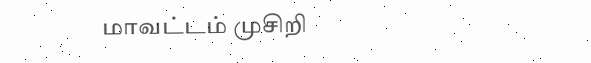மாவட்டம் முசிறி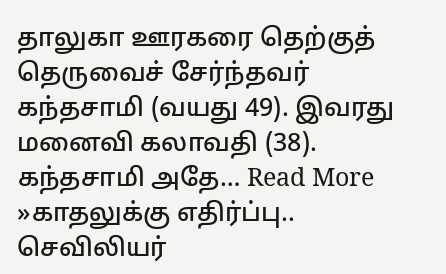தாலுகா ஊரகரை தெற்குத் தெருவைச் சேர்ந்தவர் கந்தசாமி (வயது 49). இவரது மனைவி கலாவதி (38). கந்தசாமி அதே… Read More »காதலுக்கு எதிர்ப்பு.. செவிலியர்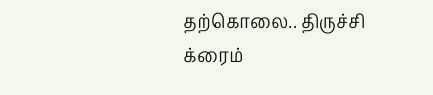தற்கொலை.. திருச்சி க்ரைம்